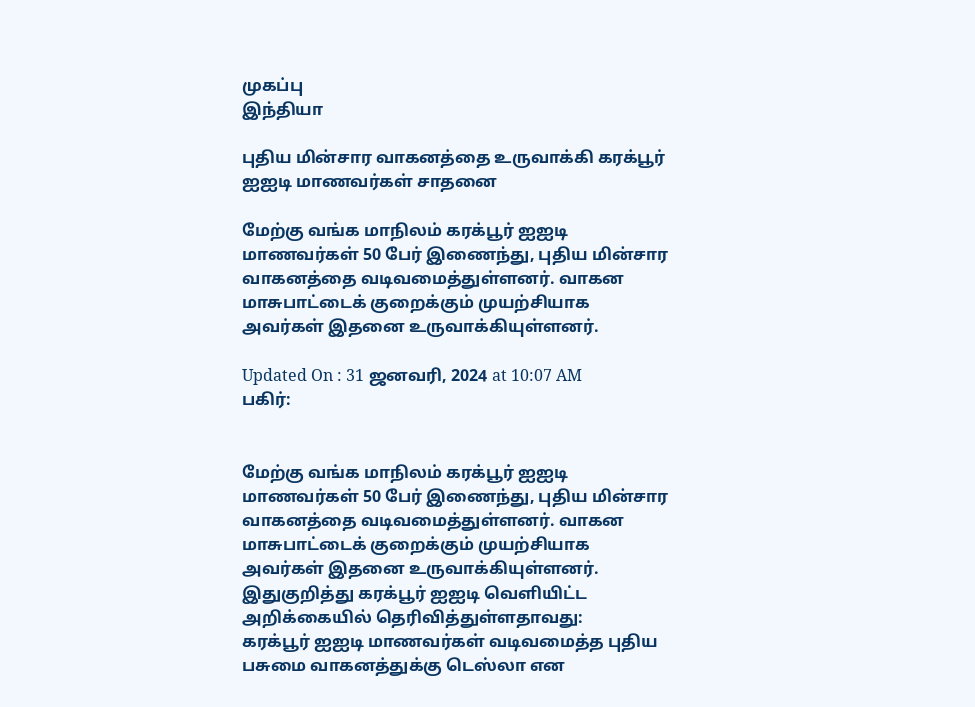முகப்பு
இந்தியா

புதிய மின்சார வாகனத்தை உருவாக்கி கரக்பூர் ஐஐடி மாணவர்கள் சாதனை

மேற்கு வங்க மாநிலம் கரக்பூர் ஐஐடி மாணவர்கள் 50 பேர் இணைந்து, புதிய மின்சார வாகனத்தை வடிவமைத்துள்ளனர். வாகன மாசுபாட்டைக் குறைக்கும் முயற்சியாக அவர்கள் இதனை உருவாக்கியுள்ளனர்.

Updated On : 31 ஜனவரி, 2024 at 10:07 AM
பகிர்:


மேற்கு வங்க மாநிலம் கரக்பூர் ஐஐடி மாணவர்கள் 50 பேர் இணைந்து, புதிய மின்சார வாகனத்தை வடிவமைத்துள்ளனர். வாகன மாசுபாட்டைக் குறைக்கும் முயற்சியாக அவர்கள் இதனை உருவாக்கியுள்ளனர்.
இதுகுறித்து கரக்பூர் ஐஐடி வெளியிட்ட அறிக்கையில் தெரிவித்துள்ளதாவது:
கரக்பூர் ஐஐடி மாணவர்கள் வடிவமைத்த புதிய பசுமை வாகனத்துக்கு டெஸ்லா என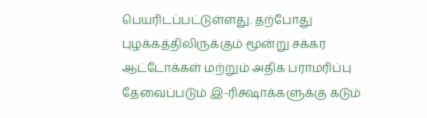பெயரிடப்பட்டுள்ளது. தற்போது புழக்கத்திலிருக்கும் மூன்று சக்கர ஆட்டோக்கள் மற்றும் அதிக பராமரிப்பு தேவைப்படும் இ-ரிக்ஷாக்களுக்கு கடும்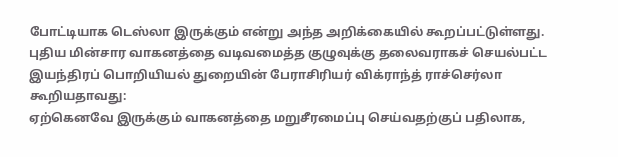போட்டியாக டெஸ்லா இருக்கும் என்று அந்த அறிக்கையில் கூறப்பட்டுள்ளது.
புதிய மின்சார வாகனத்தை வடிவமைத்த குழுவுக்கு தலைவராகச் செயல்பட்ட இயந்திரப் பொறியியல் துறையின் பேராசிரியர் விக்ராந்த் ராச்செர்லா கூறியதாவது:
ஏற்கெனவே இருக்கும் வாகனத்தை மறுசீரமைப்பு செய்வதற்குப் பதிலாக,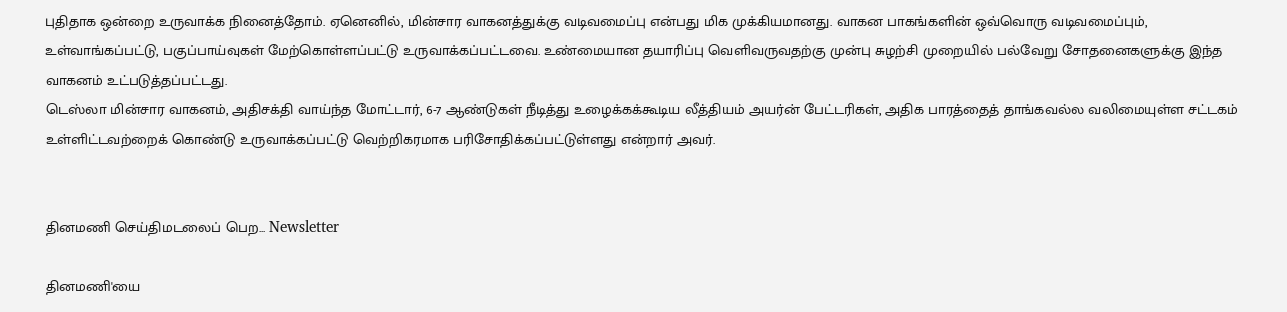புதிதாக ஒன்றை உருவாக்க நினைத்தோம். ஏனெனில், மின்சார வாகனத்துக்கு வடிவமைப்பு என்பது மிக முக்கியமானது. வாகன பாகங்களின் ஒவ்வொரு வடிவமைப்பும், உள்வாங்கப்பட்டு, பகுப்பாய்வுகள் மேற்கொள்ளப்பட்டு உருவாக்கப்பட்டவை. உண்மையான தயாரிப்பு வெளிவருவதற்கு முன்பு சுழற்சி முறையில் பல்வேறு சோதனைகளுக்கு இந்த வாகனம் உட்படுத்தப்பட்டது.
டெஸ்லா மின்சார வாகனம், அதிசக்தி வாய்ந்த மோட்டார், 6-7 ஆண்டுகள் நீடித்து உழைக்கக்கூடிய லீத்தியம் அயர்ன் பேட்டரிகள், அதிக பாரத்தைத் தாங்கவல்ல வலிமையுள்ள சட்டகம் உள்ளிட்டவற்றைக் கொண்டு உருவாக்கப்பட்டு வெற்றிகரமாக பரிசோதிக்கப்பட்டுள்ளது என்றார் அவர்.


தினமணி செய்திமடலைப் பெற... Newsletter

தினமணி'யை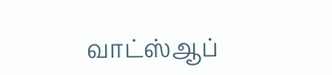வாட்ஸ்ஆப்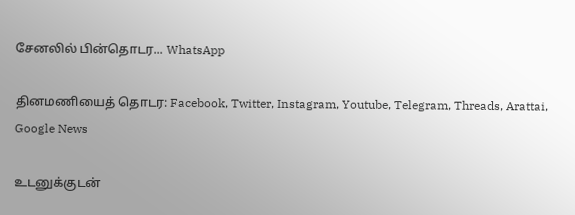சேனலில் பின்தொடர... WhatsApp

தினமணியைத் தொடர: Facebook, Twitter, Instagram, Youtube, Telegram, Threads, Arattai, Google News

உடனுக்குடன்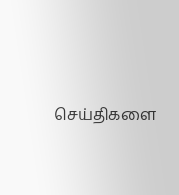செய்திகளை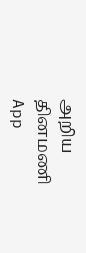அறிய தினமணி App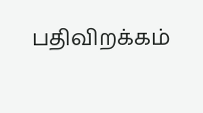பதிவிறக்கம்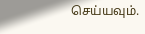செய்யவும்.